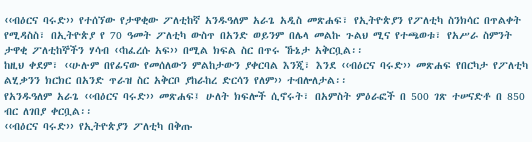‹‹ብዕርና ባሩድ›› የተሰኘው የታዋቂው ፖለቲከኛ አንዱዓለም አራጌ አዲስ መጽሐፍ፣ የኢትዮጵያን የፖለቲካ ስንክሳር በጥልቀት የሚዳስስ፣ በኢትዮጵያ የ 70 ዓመት ፖለቲካ ውስጥ በአንድ ወይንም በሌላ መልኩ ጉልህ ሚና የተጫወቱ፣ የአሥራ ስምንት ታዋቂ ፖለቲከኞችን ሃሳብ ‹‹ከፈረሱ አፍ›› በሚል ክፍል ስር በጥሩ ኹኔታ አቅርቧል፡፡
ከዚህ ቀደም፣ ‹‹ሁሉም በየፊናው የመሰለውን ምልከታውን ያቀርባል እንጂ፣ እንደ ‹‹ብዕርና ባሩድ›› መጽሐፍ የበርካታ የፖለቲካ ልሂቃንን ክርክር በአንድ ጥራዝ ስር አቅርቦ ያከራከረ ድርሳን የለም›› ተብሎለታል፡፡
የአንዱዓለም አራጌ ‹‹ብዕርና ባሩድ›› መጽሐፍ፤ ሁለት ክፍሎች ሲኖሩት፣ በአምስት ምዕራፎች በ 500 ገጽ ተሠናድቶ በ 850 ብር ለገበያ ቀርቧል፡፡
‹‹ብዕርና ባሩድ›› የኢትዮጵያን ፖለቲካ በቅጡ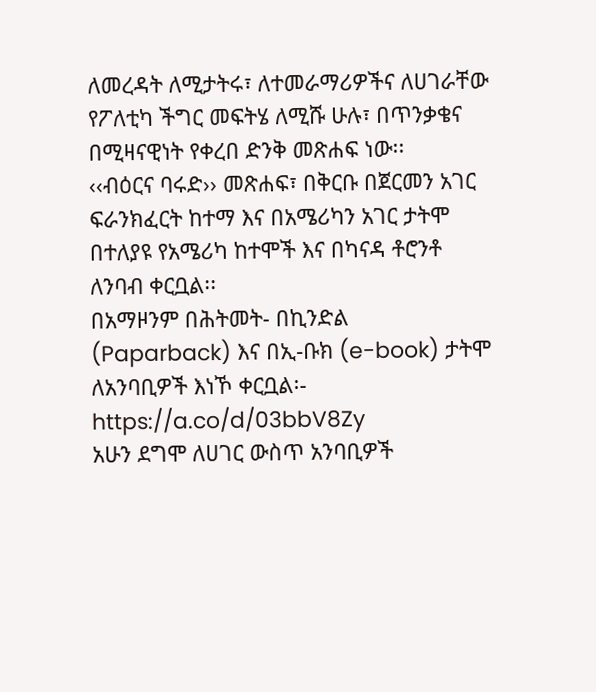ለመረዳት ለሚታትሩ፣ ለተመራማሪዎችና ለሀገራቸው የፖለቲካ ችግር መፍትሄ ለሚሹ ሁሉ፣ በጥንቃቄና በሚዛናዊነት የቀረበ ድንቅ መጽሐፍ ነው፡፡
‹‹ብዕርና ባሩድ›› መጽሐፍ፣ በቅርቡ በጀርመን አገር ፍራንክፈርት ከተማ እና በአሜሪካን አገር ታትሞ በተለያዩ የአሜሪካ ከተሞች እና በካናዳ ቶሮንቶ ለንባብ ቀርቧል፡፡
በአማዞንም በሕትመት- በኪንድል (Paparback) እና በኢ-ቡክ (e-book) ታትሞ ለአንባቢዎች እነኾ ቀርቧል፡- https://a.co/d/03bbV8Zy
አሁን ደግሞ ለሀገር ውስጥ አንባቢዎች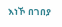እነኾ በገበያ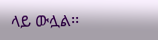ላይ ውሏል፡፡